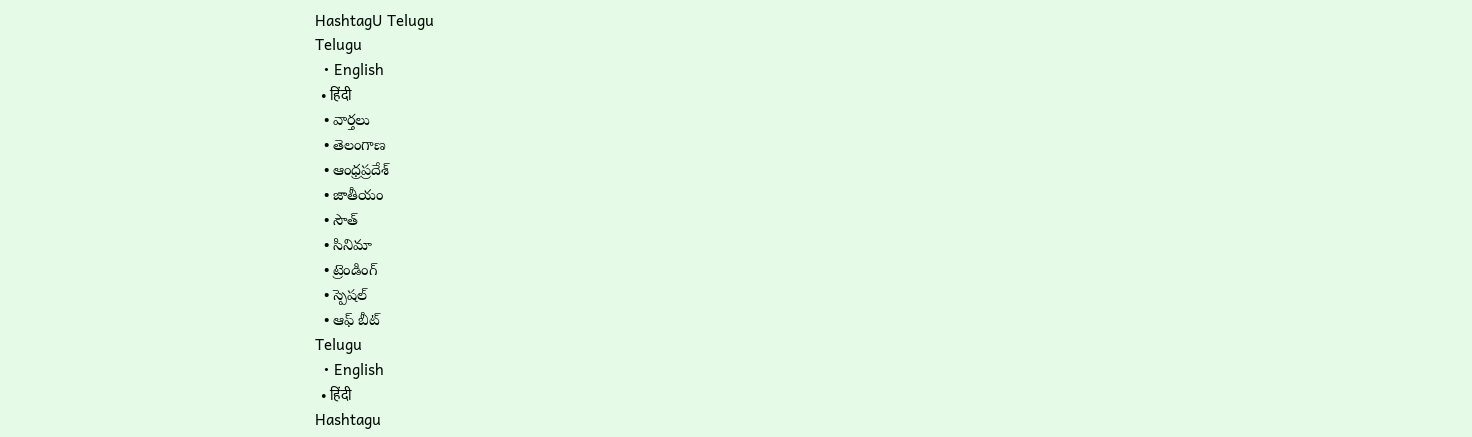HashtagU Telugu
Telugu
  • English
  • हिंदी
  • వార్తలు
  • తెలంగాణ
  • ఆంధ్రప్రదేశ్
  • జాతీయం
  • సౌత్
  • సినిమా
  • ట్రెండింగ్
  • స్పెషల్
  • ఆఫ్ బీట్
Telugu
  • English
  • हिंदी
Hashtagu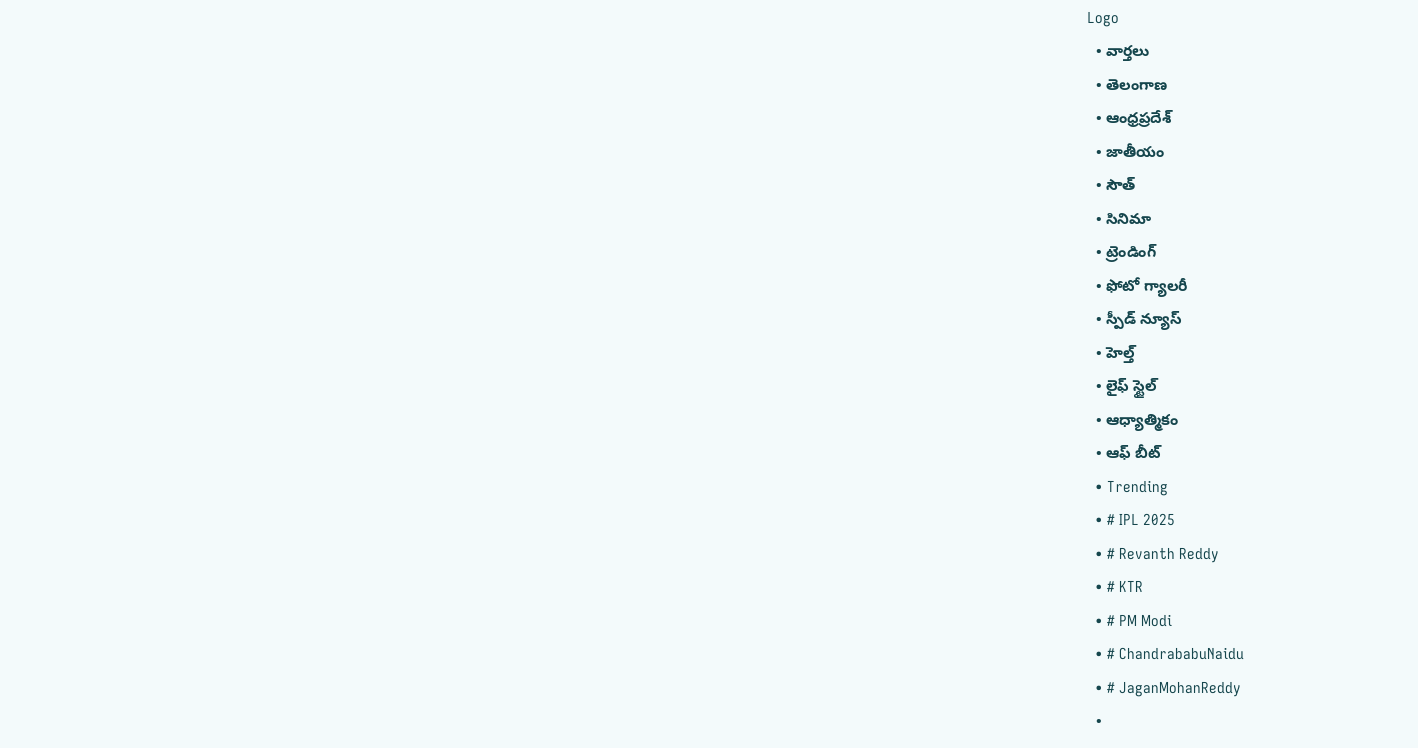Logo
  • వార్తలు
  • తెలంగాణ
  • ఆంధ్రప్రదేశ్
  • జాతీయం
  • సౌత్
  • సినిమా
  • ట్రెండింగ్
  • ఫోటో గ్యాలరీ
  • స్పీడ్ న్యూస్
  • హెల్త్
  • లైఫ్ స్టైల్
  • ఆధ్యాత్మికం
  • ఆఫ్ బీట్
  • Trending
  • # IPL 2025
  • # Revanth Reddy
  • # KTR
  • # PM Modi
  • # ChandrababuNaidu
  • # JaganMohanReddy
  •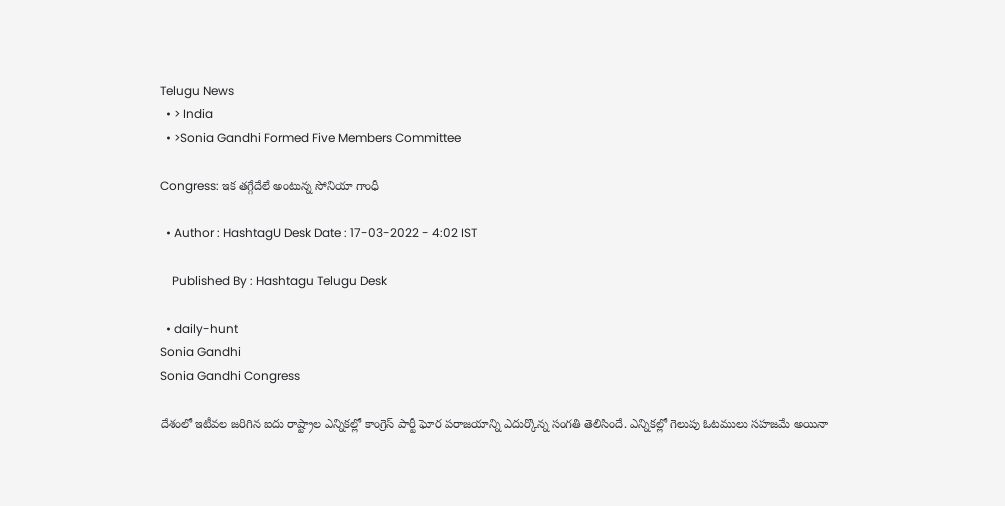Telugu News
  • > India
  • >Sonia Gandhi Formed Five Members Committee

Congress: ఇక త‌గ్గేదేలే అంటున్న‌ సోనియా గాంధీ

  • Author : HashtagU Desk Date : 17-03-2022 - 4:02 IST

    Published By : Hashtagu Telugu Desk

  • daily-hunt
Sonia Gandhi
Sonia Gandhi Congress

దేశంలో ఇటీవ‌ల జ‌రిగిన ఐదు రాష్ట్రాల ఎన్నిక‌ల్లో కాంగ్రెస్ పార్టీ ఘోర పరాజ‌యాన్ని ఎదుర్కొన్న సంగ‌తి తెలిసిందే. ఎన్నిక‌ల్లో గెలుపు ఓట‌ములు స‌హ‌జ‌మే అయినా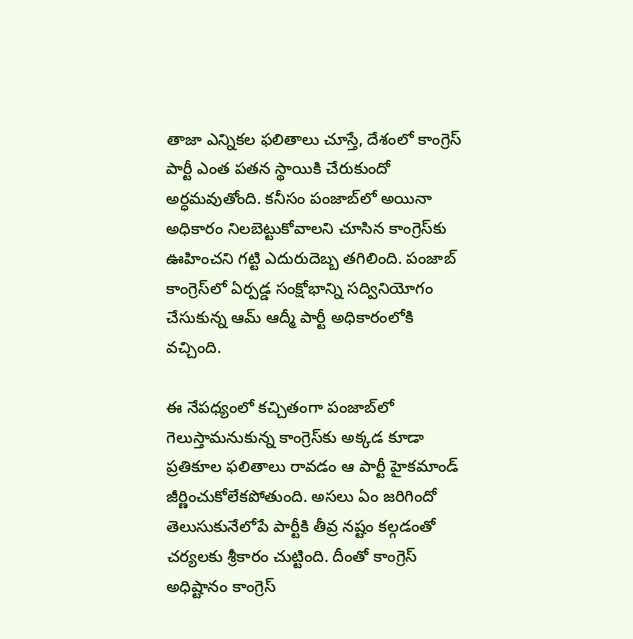తాజా ఎన్నిక‌ల ఫ‌లితాలు చూస్తే, దేశంలో కాంగ్రెస్ పార్టీ ఎంత ప‌త‌న స్థాయికి చేరుకుందో అర్ధ‌మవుతోంది. క‌నీసం పంజాబ్‌లో అయినా అధికారం నిలబెట్టుకోవాలని చూసిన కాంగ్రెస్‌కు ఊహించ‌ని గట్టి ఎదురుదెబ్బ తగిలింది. పంజాబ్‌ కాంగ్రెస్‌లో ఏర్పడ్డ సంక్షోభాన్ని సద్వినియోగం చేసుకున్న ఆమ్ ఆద్మీ పార్టీ అధికారంలోకి వచ్చింది.

ఈ నేప‌ధ్యంలో కచ్చితంగా పంజాబ్‌లో గెలుస్తామనుకున్న కాంగ్రెస్‌కు అక్కడ కూడా ప్రతికూల ఫలితాలు రావడం ఆ పార్టీ హైకమాండ్‌ జీర్ణించుకోలేకపోతుంది. అసలు ఏం జరిగిందో తెలుసుకునేలోపే పార్టీకి తీవ్ర నష్టం కల్గడంతో చర్యలకు శ్రీకారం చుట్టింది. దీంతో కాంగ్రెస్ అధిష్టానం కాంగ్రెస్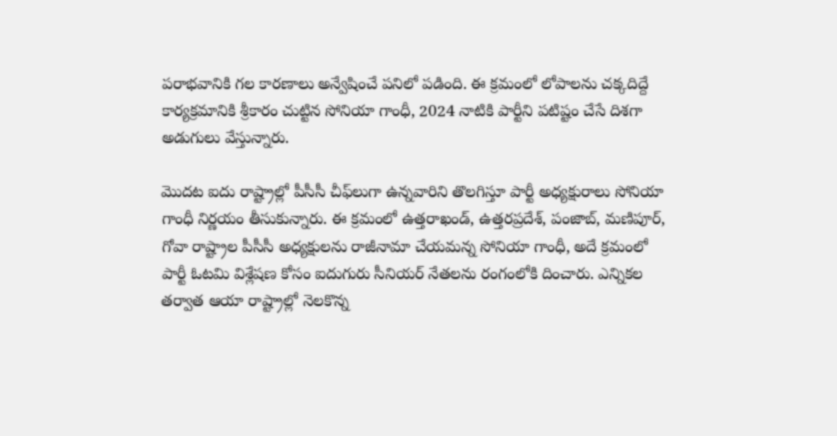ప‌రాభ‌వానికి గ‌ల కార‌ణాలు అన్వేషించే ప‌నిలో ప‌డింది. ఈ క్ర‌మంలో లోపాల‌ను చ‌క్క‌దిద్దే కార్య‌క్ర‌మానికి శ్రీకారం చుట్టిన సోనియా గాంధీ, 2024 నాటికి పార్టీని ప‌టిష్టం చేసే దిశ‌గా అడుగులు వేస్తున్నారు.

మొద‌ట ఐదు రాష్ట్రాల్లో పీసీసీ చీఫ్‌లుగా ఉన్నవారిని తొలగిస్తూ పార్టీ అధ్యక్షురాలు సోనియా గాంధీ నిర్ణయం తీసుకున్నారు. ఈ క్ర‌మంలో ఉత్తరాఖండ్, ఉత్తరప్రదేశ్, పంజాబ్, మణిపూర్, గోవా రాష్ట్రాల పీసీసీ అధ్యక్షులను రాజీనామా చేయ‌మ‌న్న సోనియా గాంధీ, అదే క్ర‌మంలో పార్టీ ఓటమి విశ్లేషణ కోసం ఐదుగురు సీనియర్ నేతలను రంగంలోకి దించారు. ఎన్నికల తర్వాత ఆయా రాష్ట్రాల్లో నెలకొన్న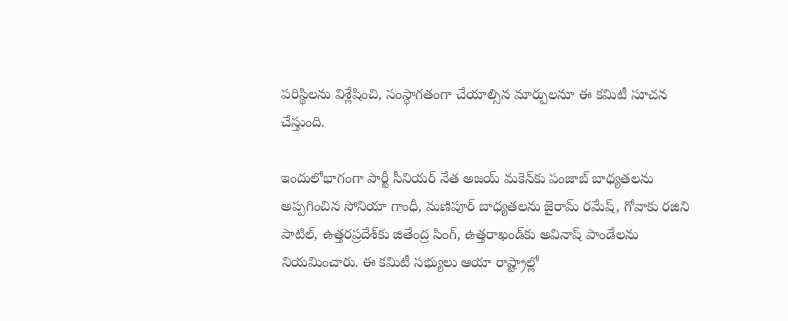పరిస్థిలను విశ్లేషించి, సంస్థాగతంగా చేయాల్సిన మార్పులనూ ఈ కమిటీ సూచన చేస్తుంది.

ఇందులోభాగంగా పార్టీ సీనియర్ నేత అజయ్ మకెన్‌‌కు పంజాబ్ బాధ్యతలను అప్పగించిన సోనియా గాంధీ, మణిపూర్ బాధ్యతలను జైరామ్ రమేష్, గోవాకు రజిని పాటిల్, ఉత్తరప్రదేశ్‌కు జితేంద్ర సింగ్, ఉత్తరాఖండ్‌కు అవినాష్ పాండేలను నియమించారు. ఈ కమిటీ సభ్యులు ఆయా రాష్ట్రాల్లో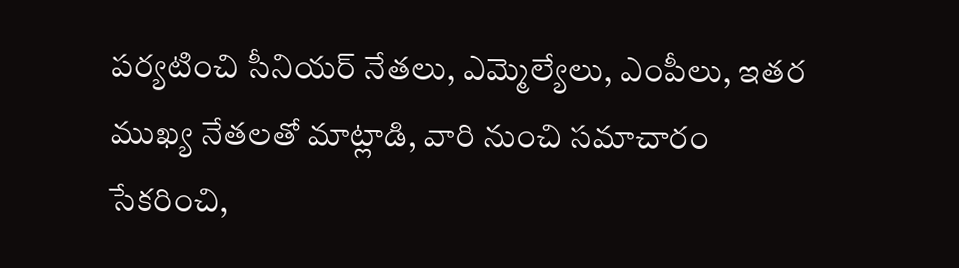పర్యటించి సీనియర్ నేతలు, ఎమ్మెల్యేలు, ఎంపీలు, ఇతర ముఖ్య నేతలతో మాట్లాడి, వారి నుంచి సమాచారం సేకరించి,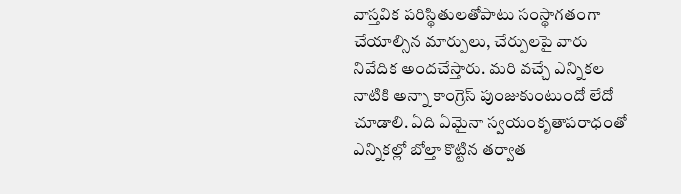వాస్తవిక‌ పరిస్థితులతోపాటు సంస్థాగతంగా చేయాల్సిన మార్పులు, చేర్పులపై వారు నివేదిక అందచేస్తారు. మ‌రి వ‌చ్చే ఎన్నిక‌ల నాటికి అన్నా కాంగ్రెస్ పుంజుకుంటుందో లేదో చూడాలి. ఏది ఏమైనా స్వ‌యంకృతాప‌రాధంతో ఎన్నిక‌ల్లో బోల్తా కొట్టిన త‌ర్వాత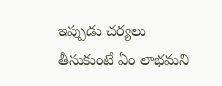ఇప్పుడు చ‌ర్య‌లు తీసుకుంటే ఏం లాభ‌మ‌ని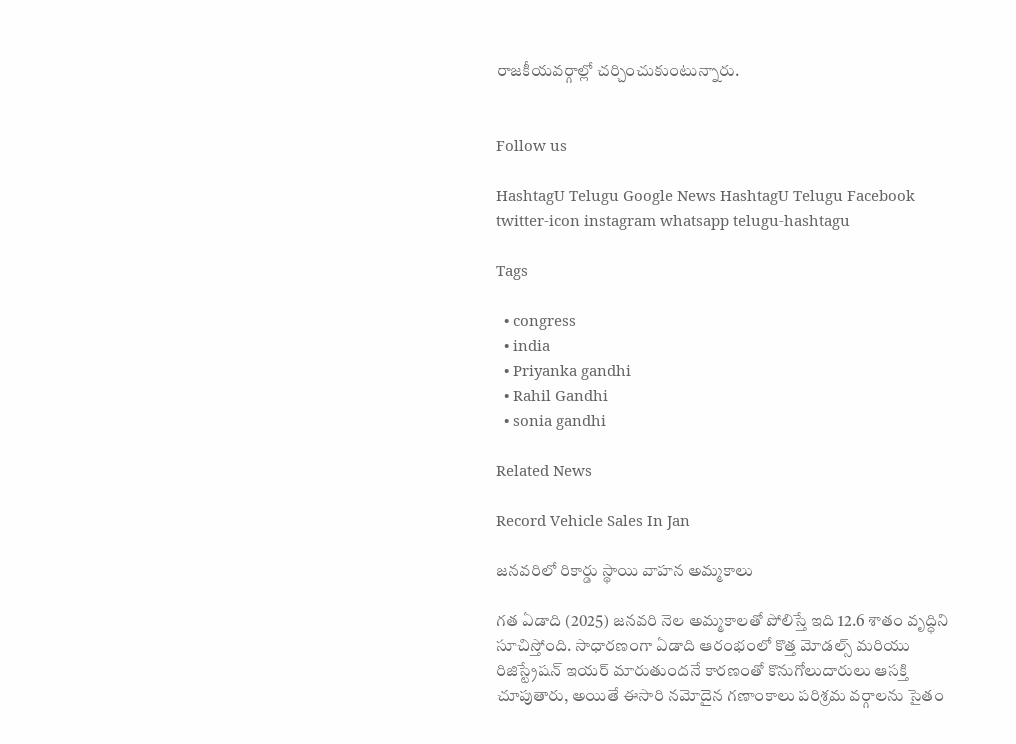రాజ‌కీయ‌వ‌ర్గాల్లో చ‌ర్చించుకుంటున్నారు.


Follow us

HashtagU Telugu Google News HashtagU Telugu Facebook twitter-icon instagram whatsapp telugu-hashtagu

Tags

  • congress
  • india
  • Priyanka gandhi
  • Rahil Gandhi
  • sonia gandhi

Related News

Record Vehicle Sales In Jan

జనవరిలో రికార్డు స్థాయి వాహన అమ్మకాలు

గత ఏడాది (2025) జనవరి నెల అమ్మకాలతో పోలిస్తే ఇది 12.6 శాతం వృద్ధిని సూచిస్తోంది. సాధారణంగా ఏడాది ఆరంభంలో కొత్త మోడల్స్ మరియు రిజిస్ట్రేషన్ ఇయర్ మారుతుందనే కారణంతో కొనుగోలుదారులు ఆసక్తి చూపుతారు, అయితే ఈసారి నమోదైన గణాంకాలు పరిశ్రమ వర్గాలను సైతం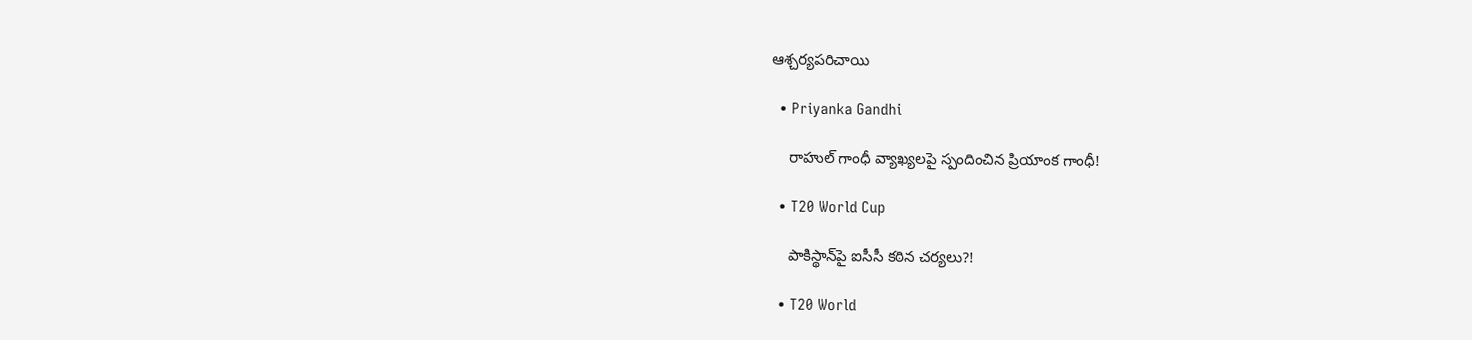ఆశ్చర్యపరిచాయి

  • Priyanka Gandhi

    రాహుల్ గాంధీ వ్యాఖ్య‌ల‌పై స్పందించిన ప్రియాంక గాంధీ!

  • T20 World Cup

    పాకిస్థాన్‌పై ఐసీసీ క‌ఠిన చ‌ర్య‌లు?!

  • T20 World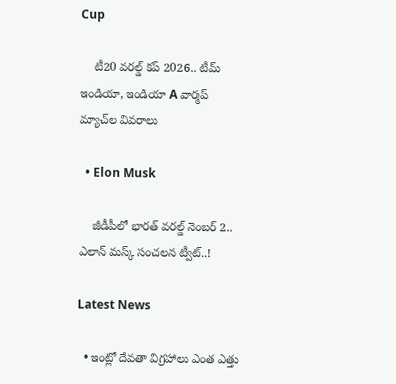Cup

    టీ20 వరల్డ్ కప్ 2026.. టీమ్ ఇండియా, ఇండియా A వార్మప్ మ్యాచ్‌ల వివరాలు

  • Elon Musk

    జీడీపీలో భారత్ వరల్డ్ నెంబర్ 2.. ఎలాన్ మస్క్ సంచలన ట్వీట్..!

Latest News

  • ఇంట్లో దేవతా విగ్రహాలు ఎంత ఎత్తు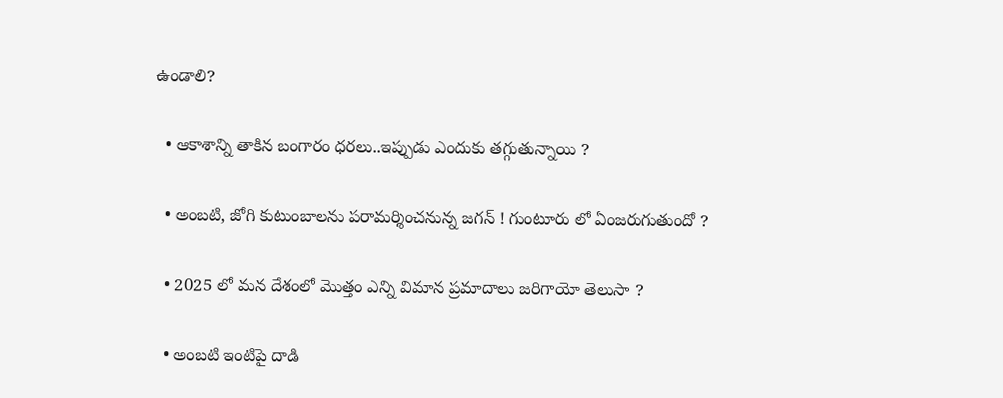ఉండాలి?

  • ఆకాశాన్ని తాకిన బంగారం ధరలు..ఇప్పుడు ఎందుకు తగ్గుతున్నాయి ?

  • అంబటి, జోగి కుటుంబాలను పరామర్శించనున్న జగన్ ! గుంటూరు లో ఏంజరుగుతుందో ?

  • 2025 లో మన దేశంలో మొత్తం ఎన్ని విమాన ప్రమాదాలు జరిగాయో తెలుసా ?

  • అంబటి ఇంటిపై దాడి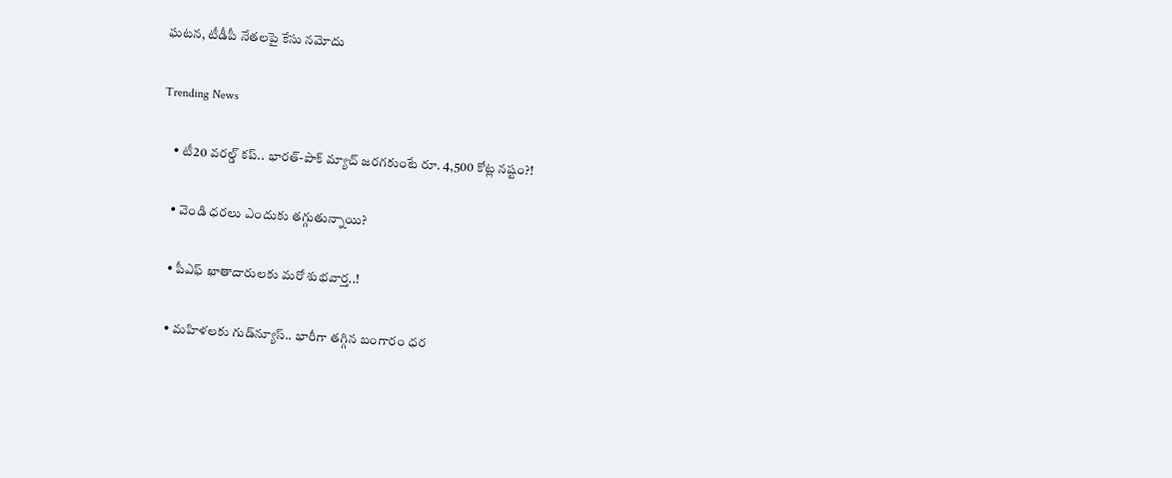ఘటన, టీడీపీ నేతలపై కేసు నమోదు

Trending News

    • టీ20 వరల్డ్ కప్‌.. భారత్-పాక్ మ్యాచ్ జ‌ర‌గ‌కుంటే రూ. 4,500 కోట్ల న‌ష్టం?!

    • వెండి ధరలు ఎందుకు తగ్గుతున్నాయి?

    • పీఎఫ్ ఖాతాదారుల‌కు మ‌రో శుభ‌వార్త‌..!

    • మహిళలకు గుడ్‌న్యూస్‌.. భారీగా తగ్గిన బంగారం ధర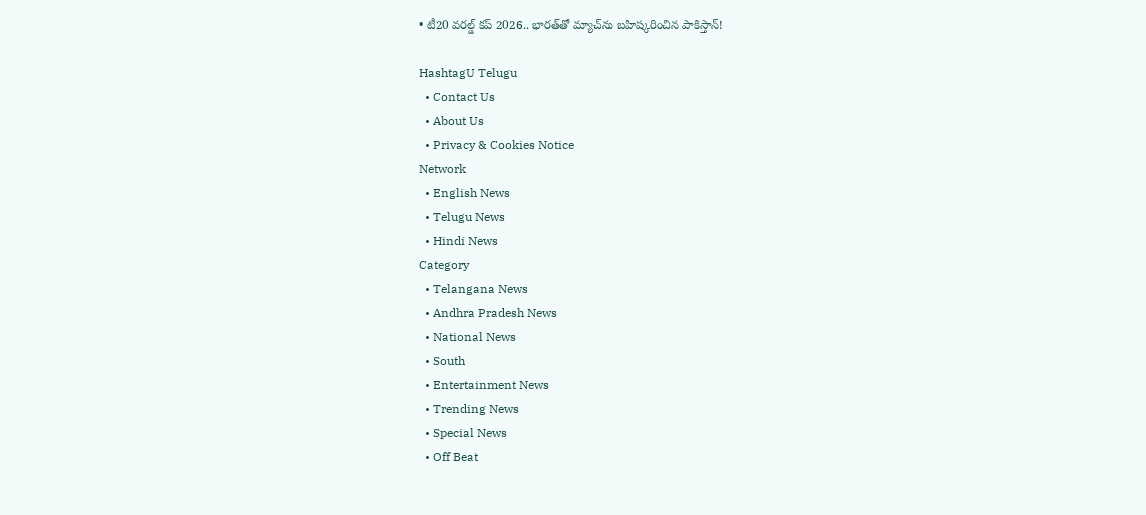• టీ20 వరల్డ్ కప్ 2026.. భారత్‌తో మ్యాచ్‌ను బహిష్కరించిన పాకిస్తాన్!

HashtagU Telugu
  • Contact Us
  • About Us
  • Privacy & Cookies Notice
Network
  • English News
  • Telugu News
  • Hindi News
Category
  • Telangana News
  • Andhra Pradesh News
  • National News
  • South
  • Entertainment News
  • Trending News
  • Special News
  • Off Beat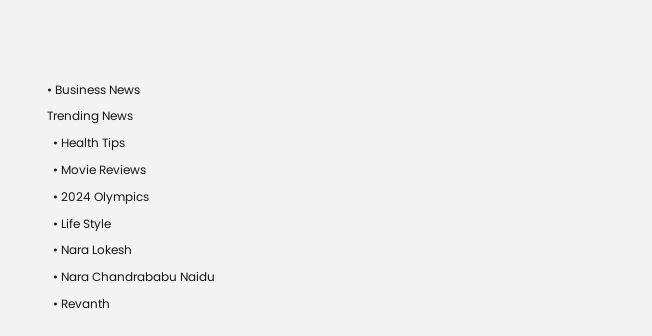• Business News
Trending News
  • Health Tips
  • Movie Reviews
  • 2024 Olympics
  • Life Style
  • Nara Lokesh
  • Nara Chandrababu Naidu
  • Revanth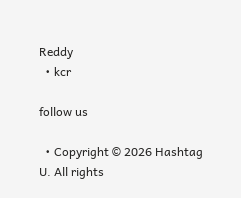Reddy
  • kcr

follow us

  • Copyright © 2026 Hashtag U. All rights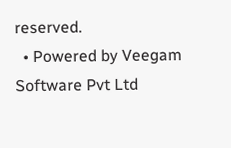reserved.
  • Powered by Veegam Software Pvt Ltd